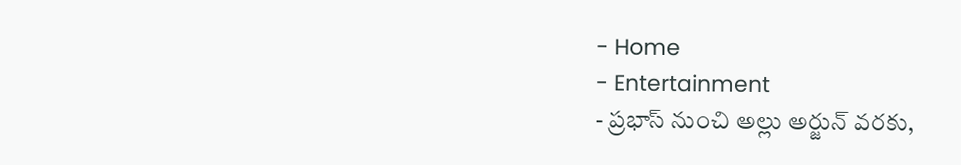- Home
- Entertainment
- ప్రభాస్ నుంచి అల్లు అర్జున్ వరకు,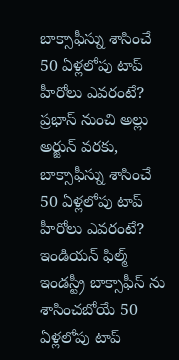బాక్సాఫీస్ను శాసించే 50 ఏళ్లలోపు టాప్ హీరోలు ఎవరంటే?
ప్రభాస్ నుంచి అల్లు అర్జున్ వరకు, బాక్సాఫీస్ను శాసించే 50 ఏళ్లలోపు టాప్ హీరోలు ఎవరంటే?
ఇండియన్ ఫిల్మ్ ఇండస్ట్రీ బాక్సాఫీస్ ను శాసించబోయే 50 ఏళ్లలోపు టాప్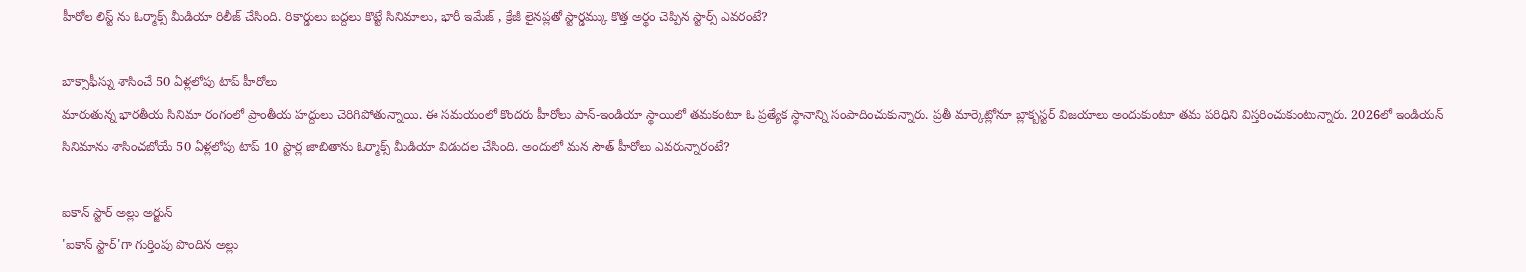హీరోల లిస్ట్ ను ఓర్మాక్స్ మీడియా రిలీజ్ చేసింది. రికార్డులు బద్దలు కొట్టే సినిమాలు, భారీ ఇమేజ్ , క్రేజీ లైనప్లతో స్టార్డమ్కు కొత్త అర్థం చెప్పిన స్టార్స్ ఎవరంటే?

బాక్సాఫీస్ను శాసించే 50 ఏళ్లలోపు టాప్ హీరోలు
మారుతున్న భారతీయ సినిమా రంగంలో ప్రాంతీయ హద్దులు చెరిగిపోతున్నాయి. ఈ సమయంలో కొందరు హీరోలు పాన్-ఇండియా స్థాయిలో తమకంటూ ఓ ప్రత్యేక స్థానాన్ని సంపాదించుకున్నారు. ప్రతీ మార్కెట్లోనూ బ్లాక్బస్టర్ విజయాలు అందుకుంటూ తమ పరిధిని విస్తరించుకుంటున్నారు. 2026లో ఇండియన్ సినిమాను శాసించబోయే 50 ఏళ్లలోపు టాప్ 10 స్టార్ల జాబితాను ఓర్మాక్స్ మీడియా విడుదల చేసింది. అందులో మన సౌత్ హీరోలు ఎవరున్నారంటే?

ఐకాన్ స్టార్ అల్లు అర్జున్
'ఐకాన్ స్టార్'గా గుర్తింపు పొందిన అల్లు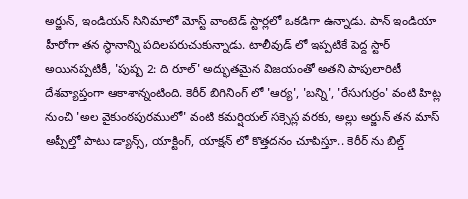అర్జున్, ఇండియన్ సినిమాలో మోస్ట్ వాంటెడ్ స్టార్లలో ఒకడిగా ఉన్నాడు. పాన్ ఇండియా హీరోగా తన స్థానాన్ని పదిలపరుచుకున్నాడు. టాలీవుడ్ లో ఇప్పటికే పెద్ద స్టార్ అయినప్పటికీ, 'పుష్ప 2: ది రూల్' అద్భుతమైన విజయంతో అతని పాపులారిటీ దేశవ్యాప్తంగా ఆకాశాన్నంటింది. కెరీర్ బిగినింగ్ లో 'ఆర్య', 'బన్ని', 'రేసుగుర్రం' వంటి హిట్ల నుంచి 'అల వైకుంఠపురములో' వంటి కమర్షియల్ సక్సెస్ల వరకు, అల్లు అర్జున్ తన మాస్ అప్పీల్తో పాటు డ్యాన్స్, యాక్టింగ్, యాక్షన్ లో కొత్తదనం చూపిస్తూ.. కెరీర్ ను బిల్డ్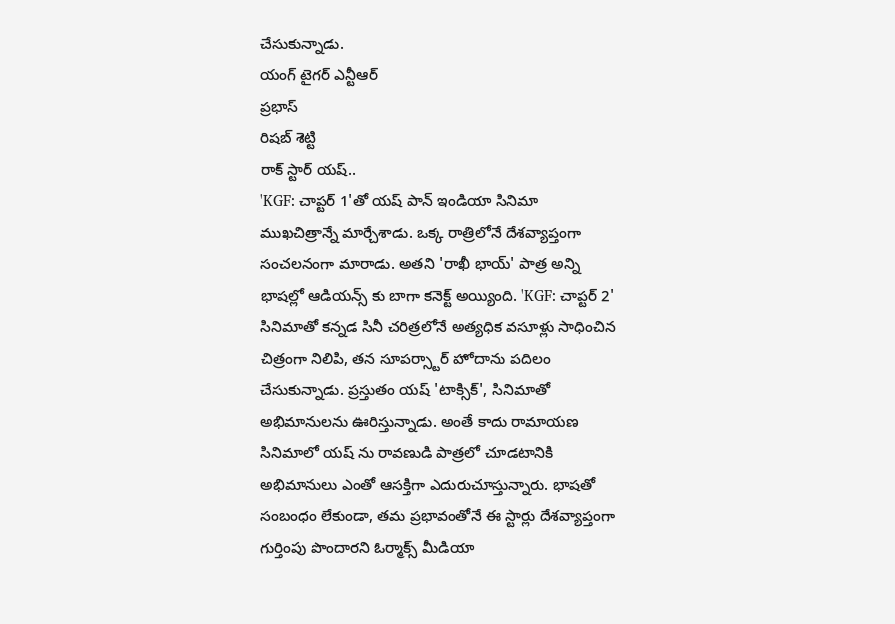చేసుకున్నాడు.
యంగ్ టైగర్ ఎన్టీఆర్
ప్రభాస్
రిషబ్ శెట్టి
రాక్ స్టార్ యష్..
'KGF: చాప్టర్ 1'తో యష్ పాన్ ఇండియా సినిమా ముఖచిత్రాన్నే మార్చేశాడు. ఒక్క రాత్రిలోనే దేశవ్యాప్తంగా సంచలనంగా మారాడు. అతని 'రాఖీ భాయ్' పాత్ర అన్ని భాషల్లో ఆడియన్స్ కు బాగా కనెక్ట్ అయ్యింది. 'KGF: చాప్టర్ 2' సినిమాతో కన్నడ సినీ చరిత్రలోనే అత్యధిక వసూళ్లు సాధించిన చిత్రంగా నిలిపి, తన సూపర్స్టార్ హోదాను పదిలం చేసుకున్నాడు. ప్రస్తుతం యష్ 'టాక్సిక్', సినిమాతో అభిమానులను ఊరిస్తున్నాడు. అంతే కాదు రామాయణ సినిమాలో యష్ ను రావణుడి పాత్రలో చూడటానికి అభిమానులు ఎంతో ఆసక్తిగా ఎదురుచూస్తున్నారు. భాషతో సంబంధం లేకుండా, తమ ప్రభావంతోనే ఈ స్టార్లు దేశవ్యాప్తంగా గుర్తింపు పొందారని ఓర్మాక్స్ మీడియా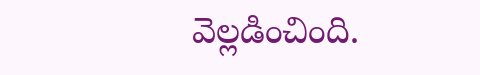వెల్లడించింది.